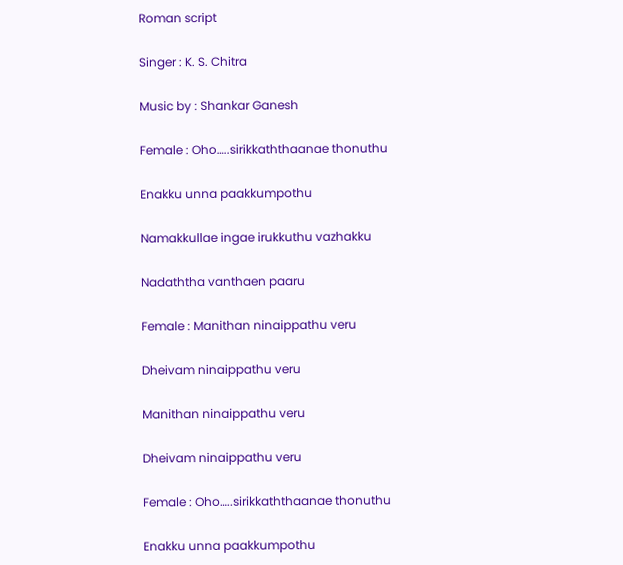Roman script

Singer : K. S. Chitra

Music by : Shankar Ganesh

Female : Oho…..sirikkaththaanae thonuthu

Enakku unna paakkumpothu

Namakkullae ingae irukkuthu vazhakku

Nadaththa vanthaen paaru

Female : Manithan ninaippathu veru

Dheivam ninaippathu veru

Manithan ninaippathu veru

Dheivam ninaippathu veru

Female : Oho…..sirikkaththaanae thonuthu

Enakku unna paakkumpothu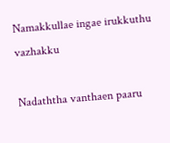Namakkullae ingae irukkuthu vazhakku

Nadaththa vanthaen paaru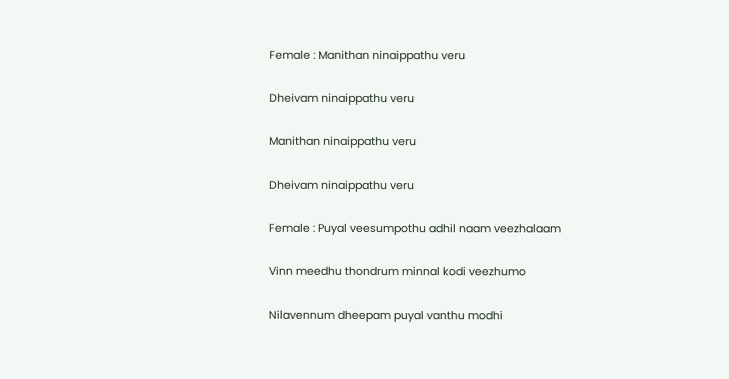Female : Manithan ninaippathu veru

Dheivam ninaippathu veru

Manithan ninaippathu veru

Dheivam ninaippathu veru

Female : Puyal veesumpothu adhil naam veezhalaam

Vinn meedhu thondrum minnal kodi veezhumo

Nilavennum dheepam puyal vanthu modhi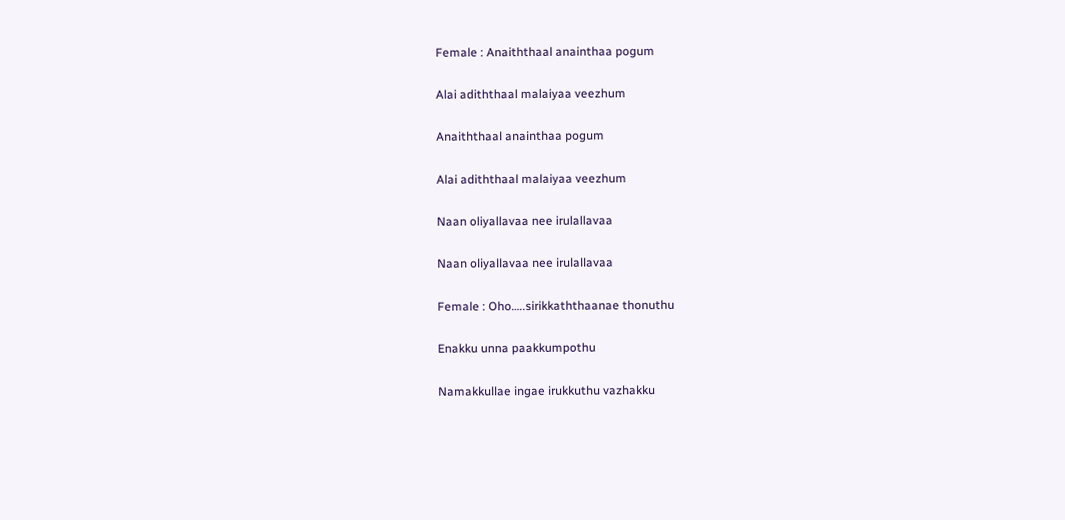Female : Anaiththaal anainthaa pogum

Alai adiththaal malaiyaa veezhum

Anaiththaal anainthaa pogum

Alai adiththaal malaiyaa veezhum

Naan oliyallavaa nee irulallavaa

Naan oliyallavaa nee irulallavaa

Female : Oho…..sirikkaththaanae thonuthu

Enakku unna paakkumpothu

Namakkullae ingae irukkuthu vazhakku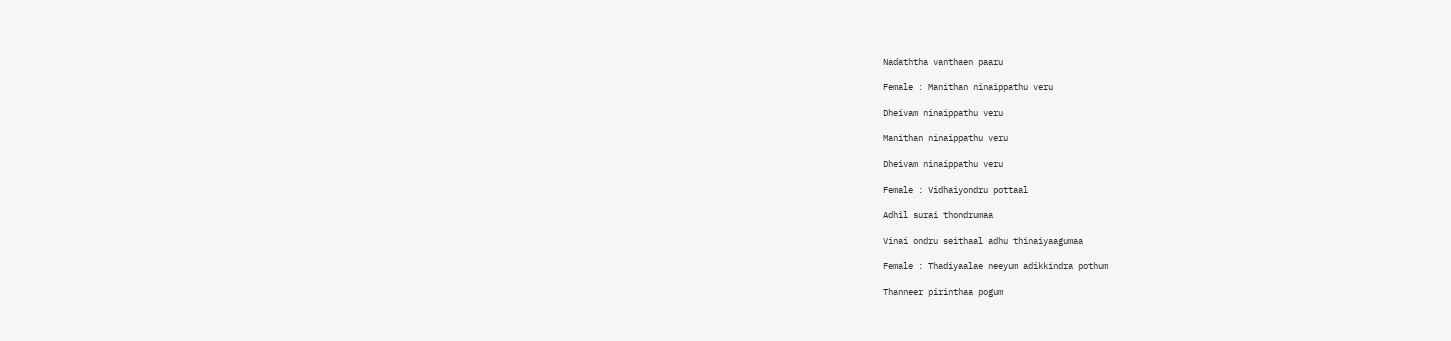Nadaththa vanthaen paaru

Female : Manithan ninaippathu veru

Dheivam ninaippathu veru

Manithan ninaippathu veru

Dheivam ninaippathu veru

Female : Vidhaiyondru pottaal

Adhil surai thondrumaa

Vinai ondru seithaal adhu thinaiyaagumaa

Female : Thadiyaalae neeyum adikkindra pothum

Thanneer pirinthaa pogum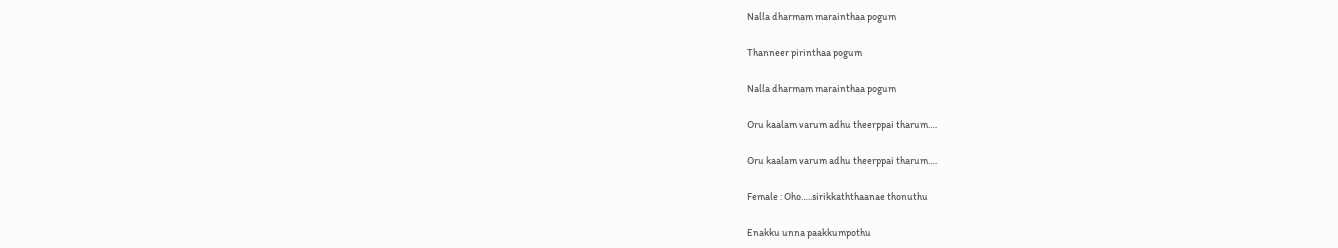Nalla dharmam marainthaa pogum

Thanneer pirinthaa pogum

Nalla dharmam marainthaa pogum

Oru kaalam varum adhu theerppai tharum….

Oru kaalam varum adhu theerppai tharum….

Female : Oho…..sirikkaththaanae thonuthu

Enakku unna paakkumpothu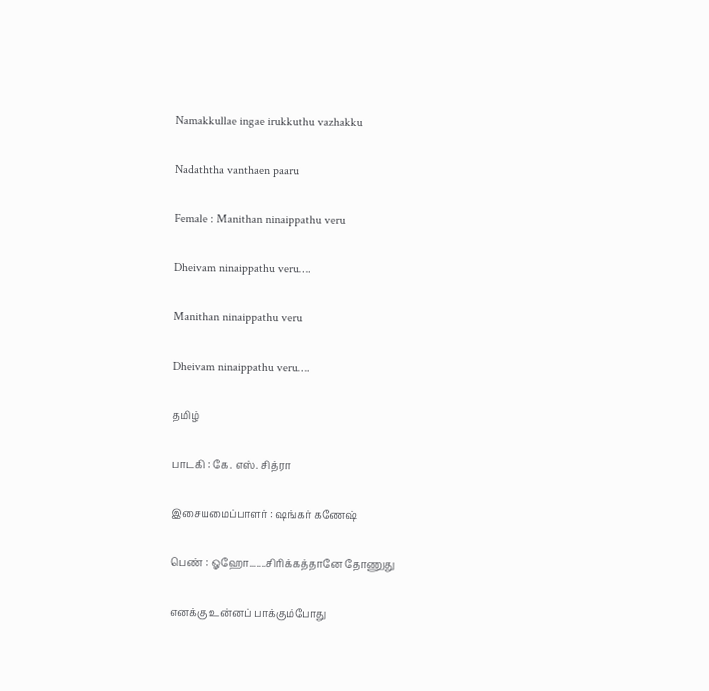Namakkullae ingae irukkuthu vazhakku

Nadaththa vanthaen paaru

Female : Manithan ninaippathu veru

Dheivam ninaippathu veru….

Manithan ninaippathu veru

Dheivam ninaippathu veru….

தமிழ்

பாடகி : கே. எஸ். சித்ரா

இசையமைப்பாளர் : ஷங்கர் கணேஷ்

பெண் : ஓஹோ.......சிரிக்கத்தானே தோணுது

எனக்கு உன்னப் பாக்கும்போது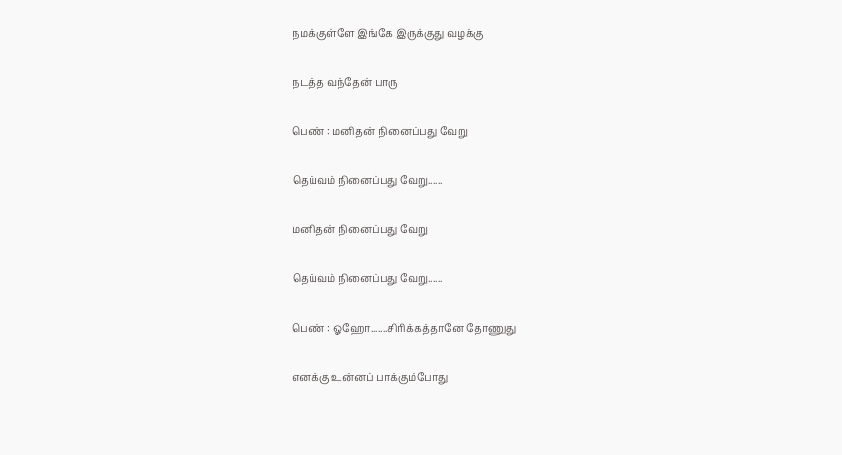நமக்குள்ளே இங்கே இருக்குது வழக்கு

நடத்த வந்தேன் பாரு

பெண் : மனிதன் நினைப்பது வேறு

தெய்வம் நினைப்பது வேறு......

மனிதன் நினைப்பது வேறு

தெய்வம் நினைப்பது வேறு......

பெண் : ஓஹோ.......சிரிக்கத்தானே தோணுது

எனக்கு உன்னப் பாக்கும்போது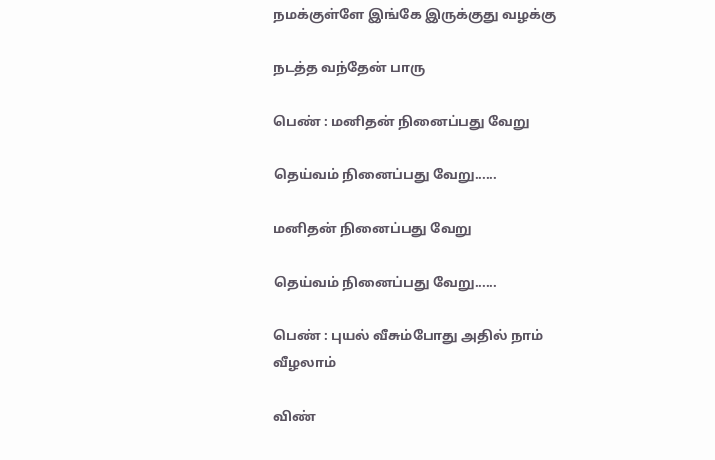நமக்குள்ளே இங்கே இருக்குது வழக்கு

நடத்த வந்தேன் பாரு

பெண் : மனிதன் நினைப்பது வேறு

தெய்வம் நினைப்பது வேறு......

மனிதன் நினைப்பது வேறு

தெய்வம் நினைப்பது வேறு......

பெண் : புயல் வீசும்போது அதில் நாம் வீழலாம்

விண்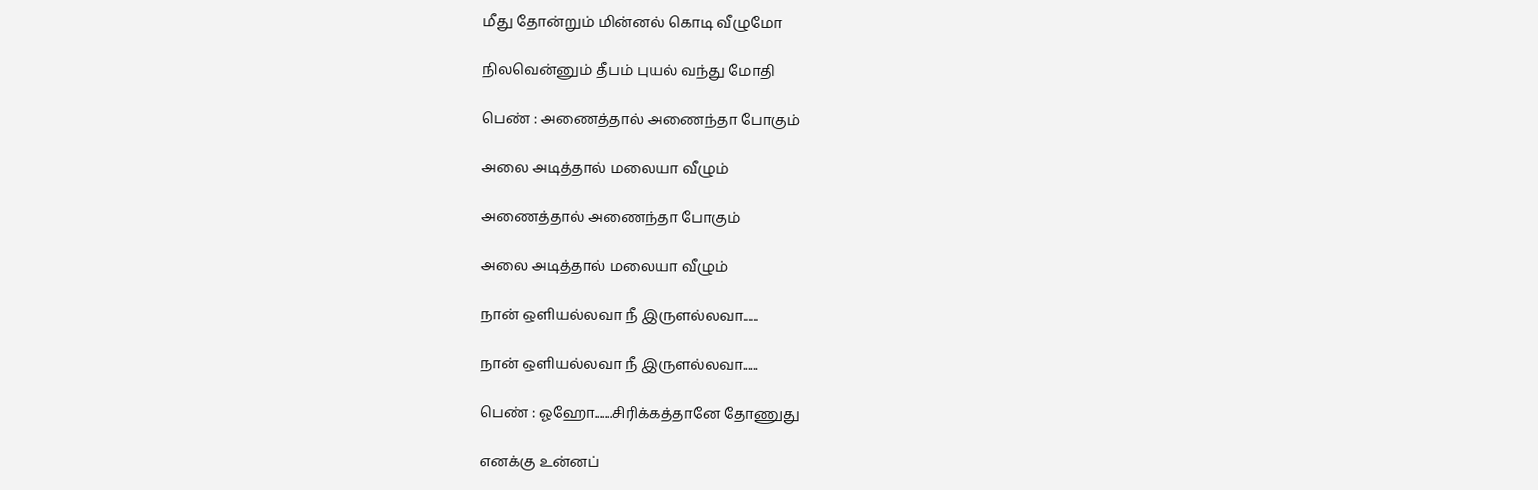மீது தோன்றும் மின்னல் கொடி வீழுமோ

நிலவென்னும் தீபம் புயல் வந்து மோதி

பெண் : அணைத்தால் அணைந்தா போகும்

அலை அடித்தால் மலையா வீழும்

அணைத்தால் அணைந்தா போகும்

அலை அடித்தால் மலையா வீழும்

நான் ஒளியல்லவா நீ இருளல்லவா......

நான் ஒளியல்லவா நீ இருளல்லவா......

பெண் : ஓஹோ.......சிரிக்கத்தானே தோணுது

எனக்கு உன்னப்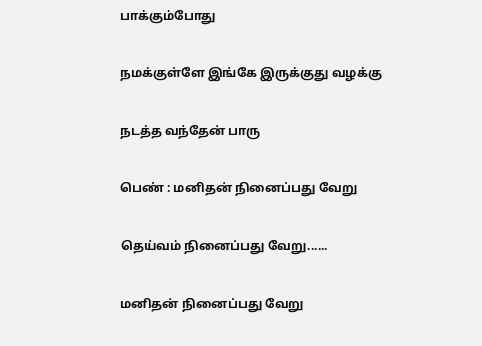பாக்கும்போது

நமக்குள்ளே இங்கே இருக்குது வழக்கு

நடத்த வந்தேன் பாரு

பெண் : மனிதன் நினைப்பது வேறு

தெய்வம் நினைப்பது வேறு......

மனிதன் நினைப்பது வேறு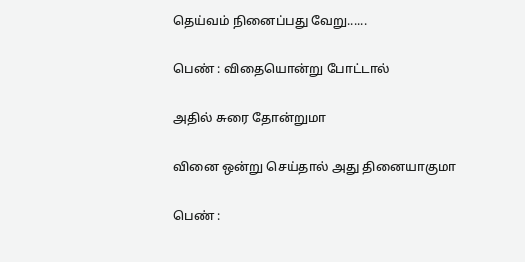தெய்வம் நினைப்பது வேறு......

பெண் : விதையொன்று போட்டால்

அதில் சுரை தோன்றுமா

வினை ஒன்று செய்தால் அது தினையாகுமா

பெண் :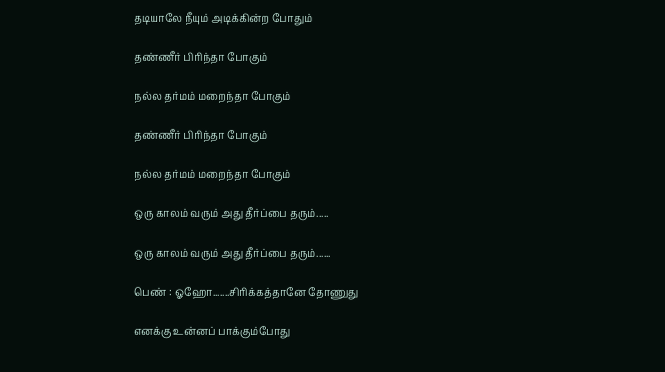தடியாலே நீயும் அடிக்கின்ற போதும்

தண்ணீர் பிரிந்தா போகும்

நல்ல தர்மம் மறைந்தா போகும்

தண்ணீர் பிரிந்தா போகும்

நல்ல தர்மம் மறைந்தா போகும்

ஒரு காலம் வரும் அது தீர்ப்பை தரும்.....

ஒரு காலம் வரும் அது தீர்ப்பை தரும்......

பெண் : ஓஹோ.......சிரிக்கத்தானே தோணுது

எனக்கு உன்னப் பாக்கும்போது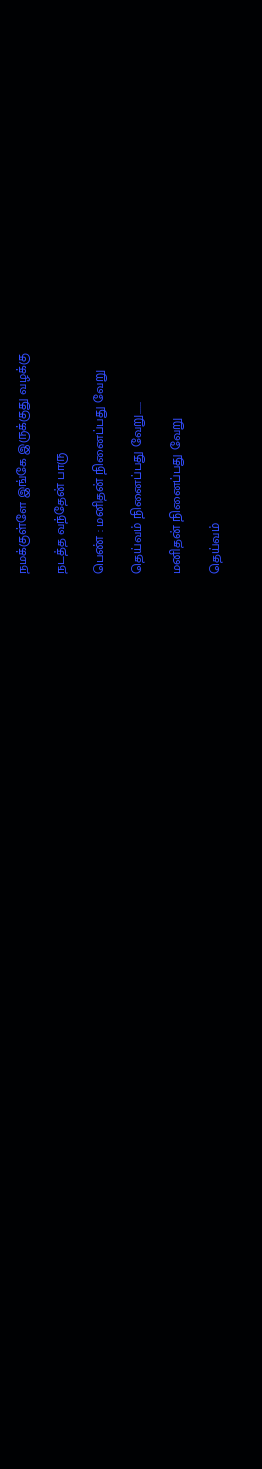நமக்குள்ளே இங்கே இருக்குது வழக்கு

நடத்த வந்தேன் பாரு

பெண் : மனிதன் நினைப்பது வேறு

தெய்வம் நினைப்பது வேறு......

மனிதன் நினைப்பது வேறு

தெய்வம்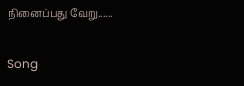நினைப்பது வேறு......

Song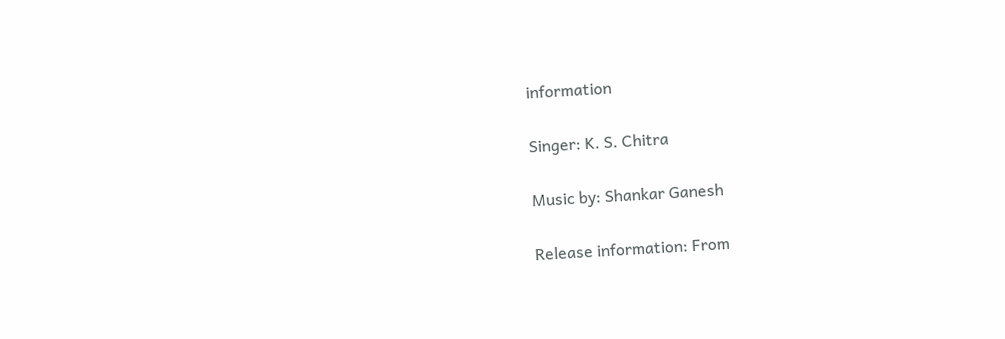information

Singer: K. S. Chitra

Music by: Shankar Ganesh

Release information: From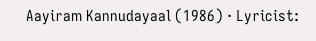Aayiram Kannudayaal (1986) · Lyricist: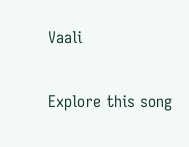Vaali

Explore this song